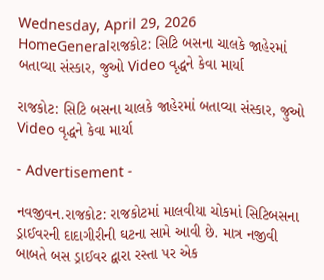Wednesday, April 29, 2026
HomeGeneralરાજકોટ: સિટિ બસના ચાલકે જાહેરમાં બતાવ્યા સંસ્કાર, જુઓ Video વૃદ્ધને કેવા માર્યા

રાજકોટ: સિટિ બસના ચાલકે જાહેરમાં બતાવ્યા સંસ્કાર, જુઓ Video વૃદ્ધને કેવા માર્યા

- Advertisement -

નવજીવન.રાજકોટ: રાજકોટમાં માલવીયા ચોકમાં સિટિબસના ડ્રાઈવરની દાદાગીરીની ઘટના સામે આવી છે. માત્ર નજીવી બાબતે બસ ડ્રાઈવર દ્વારા રસ્તા પર એક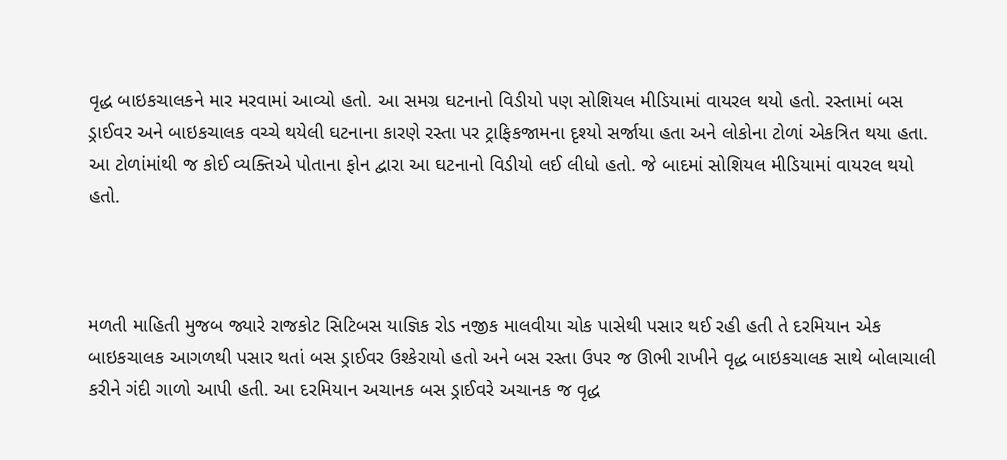વૃદ્ધ બાઇકચાલકને માર મરવામાં આવ્યો હતો. આ સમગ્ર ઘટનાનો વિડીયો પણ સોશિયલ મીડિયામાં વાયરલ થયો હતો. રસ્તામાં બસ ડ્રાઈવર અને બાઇકચાલક વચ્ચે થયેલી ઘટનાના કારણે રસ્તા પર ટ્રાફિકજામના દૃશ્યો સર્જાયા હતા અને લોકોના ટોળાં એકત્રિત થયા હતા. આ ટોળાંમાંથી જ કોઈ વ્યક્તિએ પોતાના ફોન દ્વારા આ ઘટનાનો વિડીયો લઈ લીધો હતો. જે બાદમાં સોશિયલ મીડિયામાં વાયરલ થયો હતો.



મળતી માહિતી મુજબ જ્યારે રાજકોટ સિટિબસ યાજ્ઞિક રોડ નજીક માલવીયા ચોક પાસેથી પસાર થઈ રહી હતી તે દરમિયાન એક બાઇકચાલક આગળથી પસાર થતાં બસ ડ્રાઈવર ઉશ્કેરાયો હતો અને બસ રસ્તા ઉપર જ ઊભી રાખીને વૃદ્ધ બાઇકચાલક સાથે બોલાચાલી કરીને ગંદી ગાળો આપી હતી. આ દરમિયાન અચાનક બસ ડ્રાઈવરે અચાનક જ વૃદ્ધ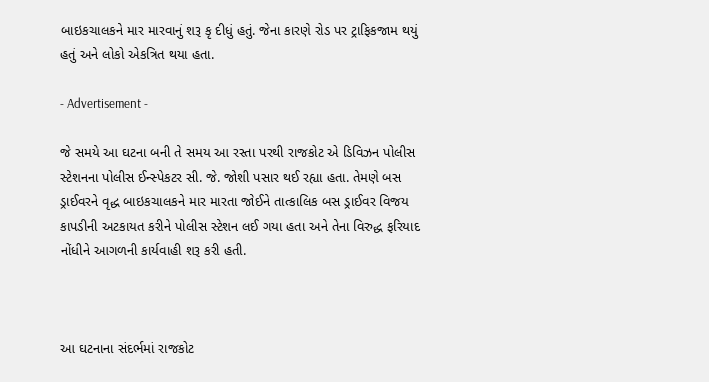બાઇકચાલકને માર મારવાનું શરૂ કૃ દીધું હતું. જેના કારણે રોડ પર ટ્રાફિકજામ થયું હતું અને લોકો એકત્રિત થયા હતા.

- Advertisement -

જે સમયે આ ઘટના બની તે સમય આ રસ્તા પરથી રાજકોટ એ ડિવિઝન પોલીસ સ્ટેશનના પોલીસ ઈન્સ્પેકટર સી. જે. જોશી પસાર થઈ રહ્યા હતા. તેમણે બસ ડ્રાઈવરને વૃદ્ધ બાઇકચાલકને માર મારતા જોઈને તાત્કાલિક બસ ડ્રાઈવર વિજય કાપડીની અટકાયત કરીને પોલીસ સ્ટેશન લઈ ગયા હતા અને તેના વિરુદ્ધ ફરિયાદ નોંધીને આગળની કાર્યવાહી શરૂ કરી હતી.



આ ઘટનાના સંદર્ભમાં રાજકોટ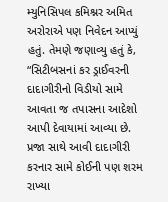મ્યુનિસિપલ કમિશ્નર અમિત અરોરાએ પણ નિવેદન આપ્યું હતું. તેમણે જણાવ્યુ હતું કે, “સિટીબસનાં કર ડ્રાઈવરની દાદાગીરીનો વિડીયો સામે આવતા જ તપાસના આદેશો આપી દેવાયામાં આવ્યા છે. પ્રજા સાથે આવી દાદાગીરી કરનાર સામે કોઈની પણ શરમ રાખ્યા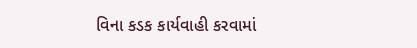વિના કડક કાર્યવાહી કરવામાં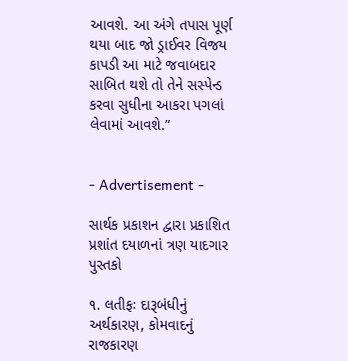આવશે. આ અંગે તપાસ પૂર્ણ થયા બાદ જો ડ્રાઈવર વિજય કાપડી આ માટે જવાબદાર સાબિત થશે તો તેને સસ્પેન્ડ કરવા સુધીના આકરા પગલાં લેવામાં આવશે.”


- Advertisement -

સાર્થક પ્રકાશન દ્વારા પ્રકાશિત પ્રશાંત દયાળનાં ત્રણ યાદગાર પુસ્તકો

૧. લતીફઃ દારૂબંધીનું અર્થકારણ, કોમવાદનું રાજકારણ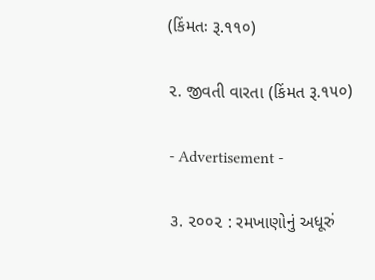(કિંમતઃ રૂ.૧૧૦)

૨. જીવતી વારતા (કિંમત રૂ.૧૫૦)

- Advertisement -

૩. ૨૦૦૨ : રમખાણોનું અધૂરું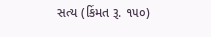સત્ય (કિંમત રૂ. ૧૫૦)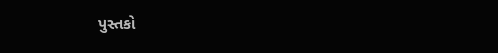પુસ્તકો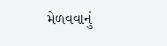મેળવવાનું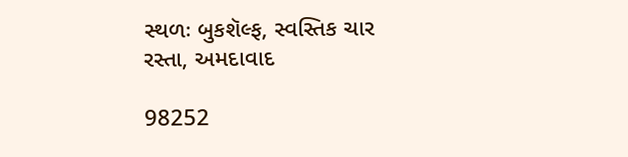સ્થળઃ બુકશૅલ્ફ, સ્વસ્તિક ચાર રસ્તા, અમદાવાદ

98252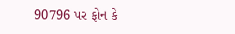90796 પર ફોન કે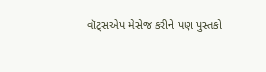વૉટ્સએપ મેસેજ કરીને પણ પુસ્તકો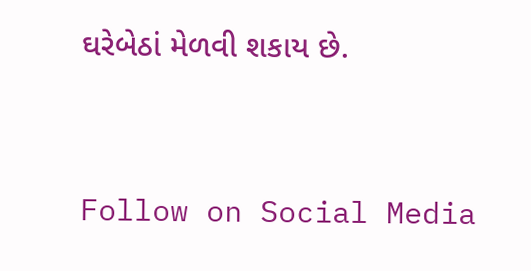ઘરેબેઠાં મેળવી શકાય છે.




Follow on Social Media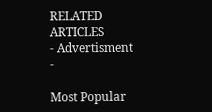RELATED ARTICLES
- Advertisment -

Most Popular